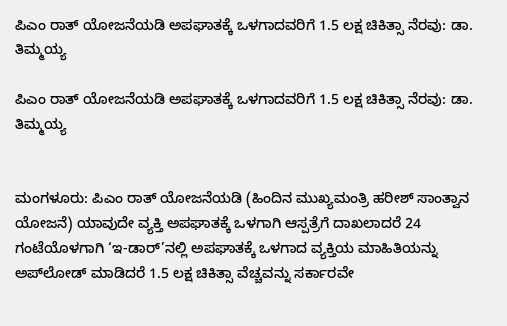ಪಿಎಂ ರಾತ್ ಯೋಜನೆಯಡಿ ಅಪಘಾತಕ್ಕೆ ಒಳಗಾದವರಿಗೆ 1.5 ಲಕ್ಷ ಚಿಕಿತ್ಸಾ ನೆರವು: ಡಾ. ತಿಮ್ಮಯ್ಯ

ಪಿಎಂ ರಾತ್ ಯೋಜನೆಯಡಿ ಅಪಘಾತಕ್ಕೆ ಒಳಗಾದವರಿಗೆ 1.5 ಲಕ್ಷ ಚಿಕಿತ್ಸಾ ನೆರವು: ಡಾ. ತಿಮ್ಮಯ್ಯ


ಮಂಗಳೂರು: ಪಿಎಂ ರಾತ್ ಯೋಜನೆಯಡಿ (ಹಿಂದಿನ ಮುಖ್ಯಮಂತ್ರಿ ಹರೀಶ್ ಸಾಂತ್ವಾನ ಯೋಜನೆ) ಯಾವುದೇ ವ್ಯಕ್ತಿ ಅಪಘಾತಕ್ಕೆ ಒಳಗಾಗಿ ಆಸ್ಪತ್ರೆಗೆ ದಾಖಲಾದರೆ 24 ಗಂಟೆಯೊಳಗಾಗಿ ‘ಇ-ಡಾರ್’ನಲ್ಲಿ ಅಪಘಾತಕ್ಕೆ ಒಳಗಾದ ವ್ಯಕ್ತಿಯ ಮಾಹಿತಿಯನ್ನು ಅಪ್‌ಲೋಡ್ ಮಾಡಿದರೆ 1.5 ಲಕ್ಷ ಚಿಕಿತ್ಸಾ ವೆಚ್ಚವನ್ನು ಸರ್ಕಾರವೇ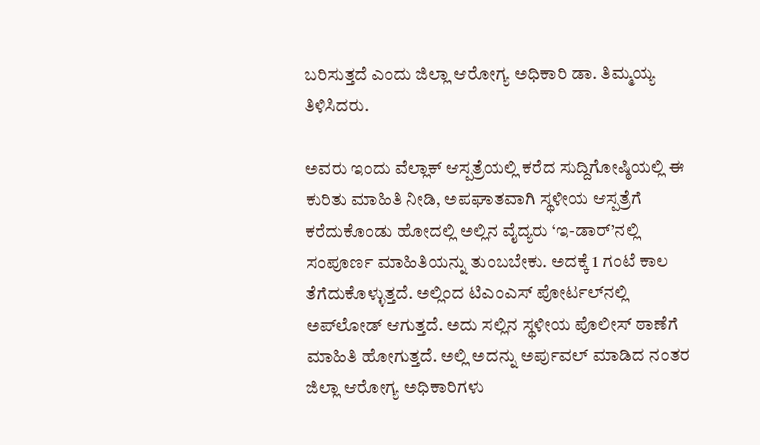ಬರಿಸುತ್ತದೆ ಎಂದು ಜಿಲ್ಲಾ ಆರೋಗ್ಯ ಅಧಿಕಾರಿ ಡಾ. ತಿಮ್ಮಯ್ಯ ತಿಳಿಸಿದರು.

ಅವರು ಇಂದು ವೆಲ್ಲಾಕ್ ಆಸ್ಪತ್ರೆಯಲ್ಲಿ ಕರೆದ ಸುದ್ದಿಗೋಷ್ಠಿಯಲ್ಲಿ ಈ ಕುರಿತು ಮಾಹಿತಿ ನೀಡಿ, ಅಪಘಾತವಾಗಿ ಸ್ಥಳೀಯ ಆಸ್ಪತ್ರೆಗೆ ಕರೆದುಕೊಂಡು ಹೋದಲ್ಲಿ ಅಲ್ಲಿನ ವೈದ್ಯರು ‘ಇ-ಡಾರ್’ನಲ್ಲಿ ಸಂಪೂರ್ಣ ಮಾಹಿತಿಯನ್ನು ತುಂಬಬೇಕು. ಅದಕ್ಕೆ 1 ಗಂಟೆ ಕಾಲ ತೆಗೆದುಕೊಳ್ಳುತ್ತದೆ. ಅಲ್ಲಿಂದ ಟಿಎಂಎಸ್ ಪೋರ್ಟಲ್‌ನಲ್ಲಿ ಅಪ್‌ಲೋಡ್ ಆಗುತ್ತದೆ. ಅದು ಸಲ್ಲಿನ ಸ್ಥಳೀಯ ಪೊಲೀಸ್ ಠಾಣೆಗೆ ಮಾಹಿತಿ ಹೋಗುತ್ತದೆ. ಅಲ್ಲಿ ಅದನ್ನು ಅರ್ಪುವಲ್ ಮಾಡಿದ ನಂತರ ಜಿಲ್ಲಾ ಆರೋಗ್ಯ ಅಧಿಕಾರಿಗಳು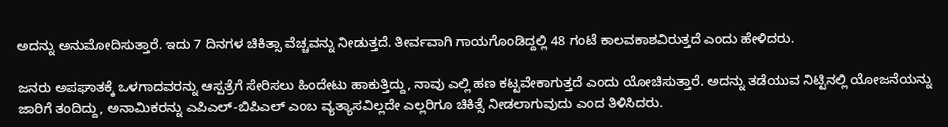ಅದನ್ನು ಅನುಮೋದಿಸುತ್ತಾರೆ. ಇದು 7 ದಿನಗಳ ಚಿಕಿತ್ಸಾ ವೆಚ್ಚವನ್ನು ನೀಡುತ್ತದೆ. ತೀರ್ವವಾಗಿ ಗಾಯಗೊಂಡಿದ್ದಲ್ಲಿ 48 ಗಂಟೆ ಕಾಲವಕಾಶವಿರುತ್ತದೆ ಎಂದು ಹೇಳಿದರು.

ಜನರು ಅಪಘಾತಕ್ಕೆ ಒಳಗಾದವರನ್ನು ಆಸ್ಪತ್ರೆಗೆ ಸೇರಿಸಲು ಹಿಂದೇಟು ಹಾಕುತ್ತಿದ್ದು, ನಾವು ಎಲ್ಲಿ ಹಣ ಕಟ್ಟವೇಕಾಗುತ್ತದೆ ಎಂದು ಯೋಚಿಸುತ್ತಾರೆ. ಅದನ್ನು ತಡೆಯುವ ನಿಟ್ಟಿನಲ್ಲಿ ಯೋಜನೆಯನ್ನು ಜಾರಿಗೆ ತಂದಿದ್ದು, ಅನಾಮಿಕರನ್ನು ಎಪಿಎಲ್-ಬಿಪಿಎಲ್ ಎಂಬ ವ್ಯತ್ಯಾಸವಿಲ್ಲದೇ ಎಲ್ಲರಿಗೂ ಚಿಕಿತ್ಸೆ ನೀಡಲಾಗುವುದು ಎಂದ ತಿಳಿಸಿದರು.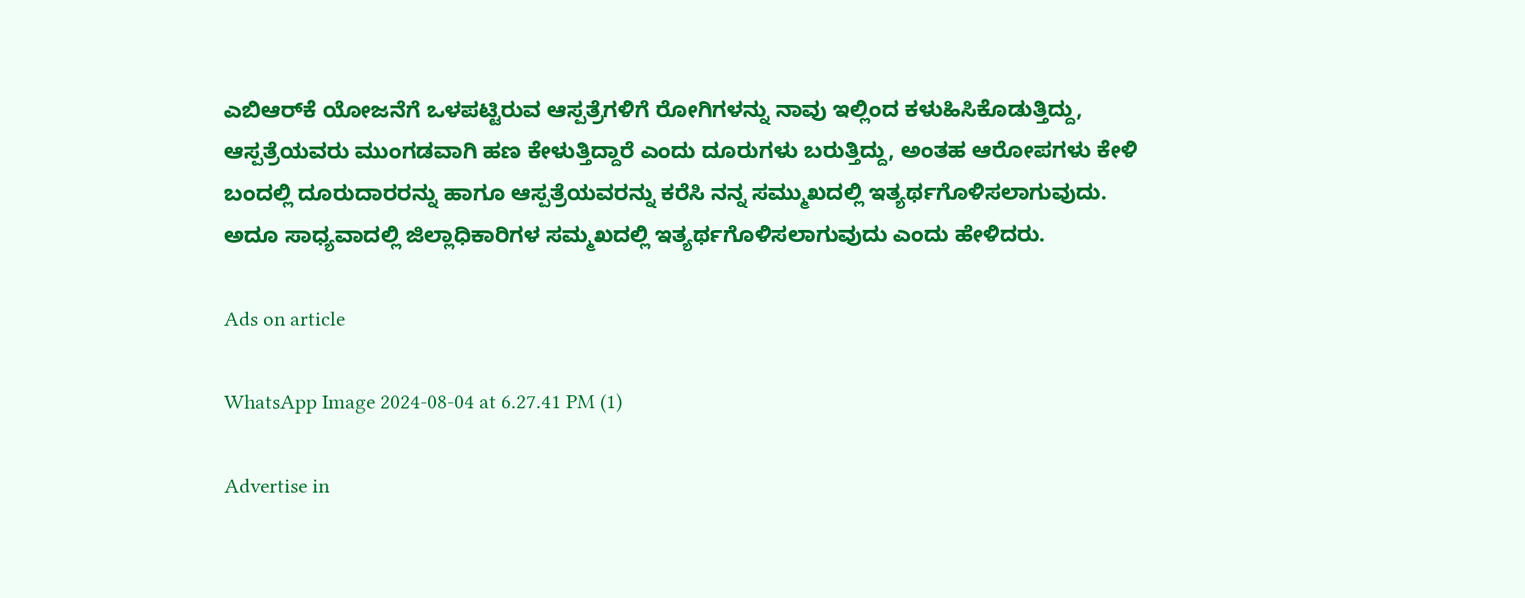ಎಬಿಆರ್‌ಕೆ ಯೋಜನೆಗೆ ಒಳಪಟ್ಟಿರುವ ಆಸ್ಪತ್ರೆಗಳಿಗೆ ರೋಗಿಗಳನ್ನು ನಾವು ಇಲ್ಲಿಂದ ಕಳುಹಿಸಿಕೊಡುತ್ತಿದ್ದು, ಆಸ್ಪತ್ರೆಯವರು ಮುಂಗಡವಾಗಿ ಹಣ ಕೇಳುತ್ತಿದ್ದಾರೆ ಎಂದು ದೂರುಗಳು ಬರುತ್ತಿದ್ದು, ಅಂತಹ ಆರೋಪಗಳು ಕೇಳಿ ಬಂದಲ್ಲಿ ದೂರುದಾರರನ್ನು ಹಾಗೂ ಆಸ್ಪತ್ರೆಯವರನ್ನು ಕರೆಸಿ ನನ್ನ ಸಮ್ಮುಖದಲ್ಲಿ ಇತ್ಯರ್ಥಗೊಳಿಸಲಾಗುವುದು. ಅದೂ ಸಾಧ್ಯವಾದಲ್ಲಿ ಜಿಲ್ಲಾಧಿಕಾರಿಗಳ ಸಮ್ಮಖದಲ್ಲಿ ಇತ್ಯರ್ಥಗೊಳಿಸಲಾಗುವುದು ಎಂದು ಹೇಳಿದರು.

Ads on article

WhatsApp Image 2024-08-04 at 6.27.41 PM (1)

Advertise in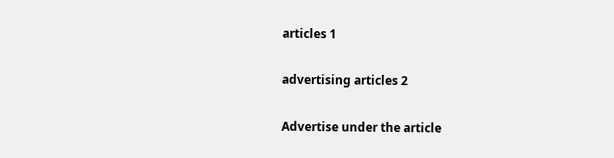articles 1

advertising articles 2

Advertise under the article